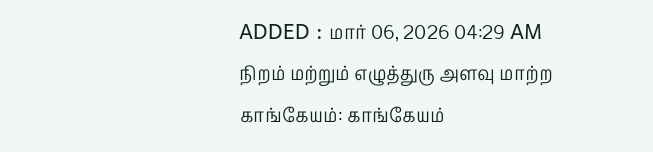ADDED : மார் 06, 2026 04:29 AM
நிறம் மற்றும் எழுத்துரு அளவு மாற்ற
காங்கேயம்: காங்கேயம்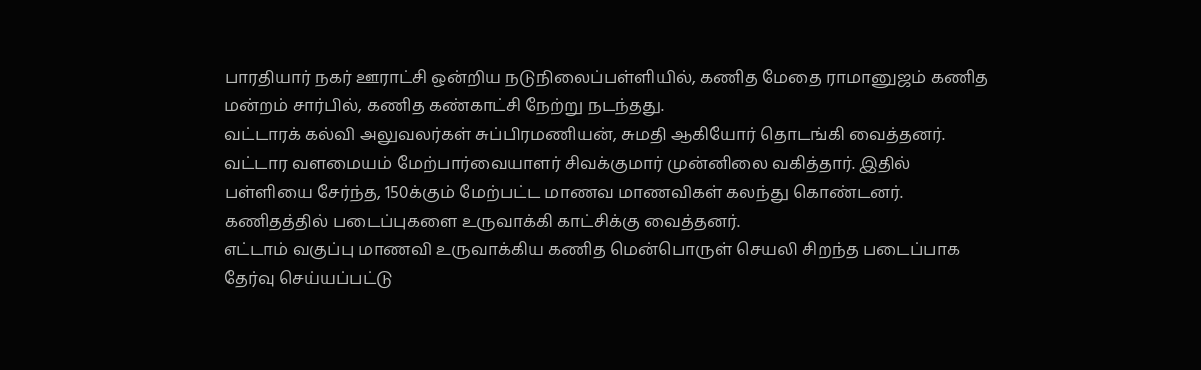பாரதியார் நகர் ஊராட்சி ஒன்றிய நடுநிலைப்பள்ளியில், கணித மேதை ராமானுஜம் கணித மன்றம் சார்பில், கணித கண்காட்சி நேற்று நடந்தது.
வட்டாரக் கல்வி அலுவலர்கள் சுப்பிரமணியன், சுமதி ஆகியோர் தொடங்கி வைத்தனர். வட்டார வளமையம் மேற்பார்வையாளர் சிவக்குமார் முன்னிலை வகித்தார். இதில் பள்ளியை சேர்ந்த, 150க்கும் மேற்பட்ட மாணவ மாணவிகள் கலந்து கொண்டனர். கணிதத்தில் படைப்புகளை உருவாக்கி காட்சிக்கு வைத்தனர்.
எட்டாம் வகுப்பு மாணவி உருவாக்கிய கணித மென்பொருள் செயலி சிறந்த படைப்பாக தேர்வு செய்யப்பட்டு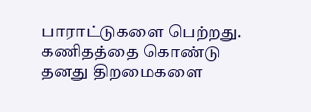பாராட்டுகளை பெற்றது. கணிதத்தை கொண்டு தனது திறமைகளை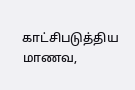காட்சிபடுத்திய மாணவ,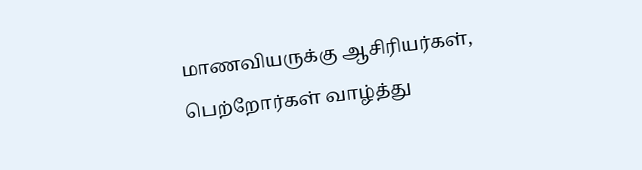மாணவியருக்கு ஆசிரியர்கள், பெற்றோர்கள் வாழ்த்து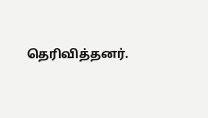தெரிவித்தனர்.